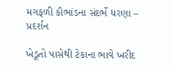મગફળી કૌભાંડના સંદર્ભે ધરણા – પ્રદર્શન

ખેડૂતો પાસેથી ટેકાના ભાવે ખરીદ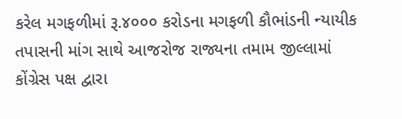કરેલ મગફળીમાં રૂ.૪૦૦૦ કરોડના મગફળી કૌભાંડની ન્યાયીક તપાસની માંગ સાથે આજરોજ રાજ્યના તમામ જીલ્લામાં કોંગ્રેસ પક્ષ દ્વારા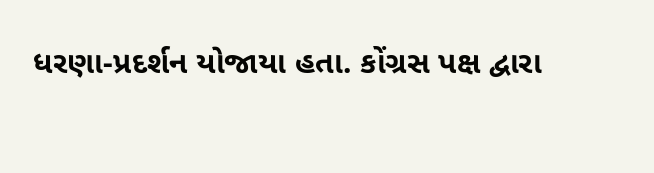ધરણા-પ્રદર્શન યોજાયા હતા. કોંગ્રસ પક્ષ દ્વારા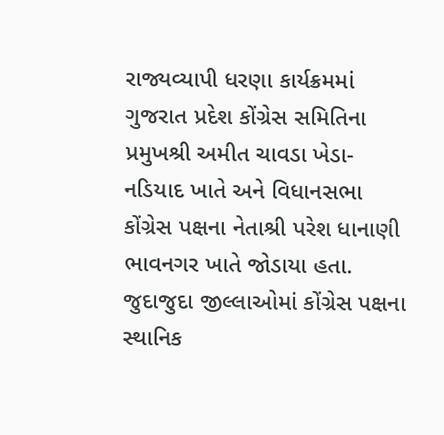રાજ્યવ્યાપી ધરણા કાર્યક્રમમાં ગુજરાત પ્રદેશ કોંગ્રેસ સમિતિના પ્રમુખશ્રી અમીત ચાવડા ખેડા-નડિયાદ ખાતે અને વિધાનસભા કોંગ્રેસ પક્ષના નેતાશ્રી પરેશ ધાનાણી ભાવનગર ખાતે જોડાયા હતા. જુદાજુદા જીલ્લાઓમાં કોંગ્રેસ પક્ષના સ્થાનિક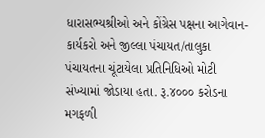ધારાસભ્યશ્રીઓ અને કોંગ્રેસ પક્ષના આગેવાન-કાર્યકરો અને જીલ્લા પંચાયત/તાલુકા પંચાયતના ચૂંટાયેલા પ્રતિનિધિઓ મોટી સંખ્યામાં જોડાયા હતા. રૂ.૪૦૦૦ કરોડના મગફળી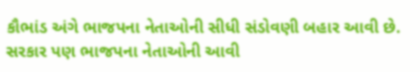કૌભાંડ અંગે ભાજપના નેતાઓની સીધી સંડોવણી બહાર આવી છે. સરકાર પણ ભાજપના નેતાઓની આવી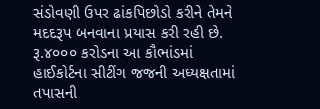સંડોવણી ઉપર ઢાંકપિછોડો કરીને તેમને મદદરૂપ બનવાના પ્રયાસ કરી રહી છે. રૂ.૪૦૦૦ કરોડના આ કૌભાંડમાં હાઈકોર્ટના સીટીંગ જજની અધ્યક્ષતામાં તપાસની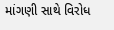માંગણી સાથે વિરોધ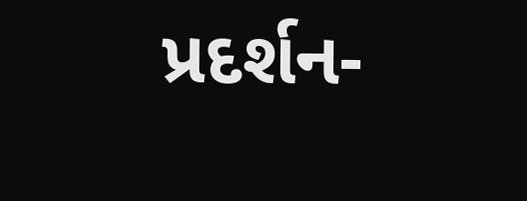પ્રદર્શન-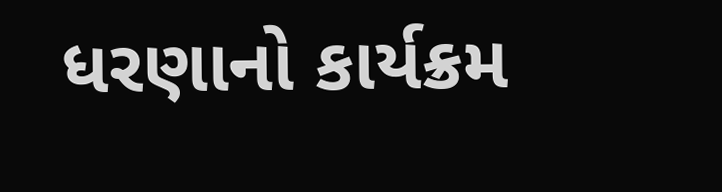ધરણાનો કાર્યક્રમ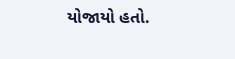યોજાયો હતો.